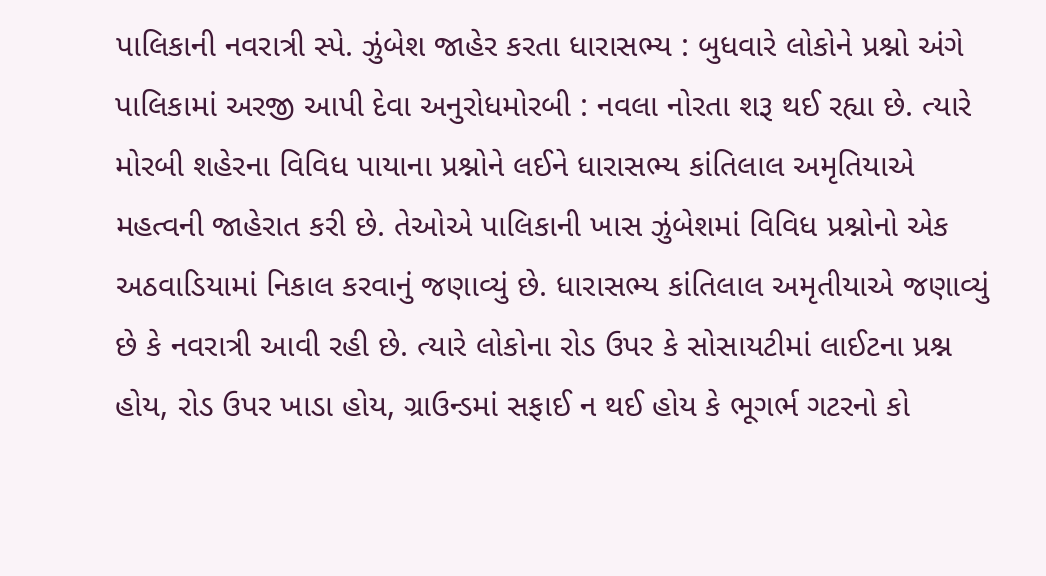પાલિકાની નવરાત્રી સ્પે. ઝુંબેશ જાહેર કરતા ધારાસભ્ય : બુધવારે લોકોને પ્રશ્નો અંગે પાલિકામાં અરજી આપી દેવા અનુરોધમોરબી : નવલા નોરતા શરૂ થઈ રહ્યા છે. ત્યારે મોરબી શહેરના વિવિધ પાયાના પ્રશ્નોને લઈને ધારાસભ્ય કાંતિલાલ અમૃતિયાએ મહત્વની જાહેરાત કરી છે. તેઓએ પાલિકાની ખાસ ઝુંબેશમાં વિવિધ પ્રશ્નોનો એક અઠવાડિયામાં નિકાલ કરવાનું જણાવ્યું છે. ધારાસભ્ય કાંતિલાલ અમૃતીયાએ જણાવ્યું છે કે નવરાત્રી આવી રહી છે. ત્યારે લોકોના રોડ ઉપર કે સોસાયટીમાં લાઈટના પ્રશ્ન હોય, રોડ ઉપર ખાડા હોય, ગ્રાઉન્ડમાં સફાઈ ન થઈ હોય કે ભૂગર્ભ ગટરનો કો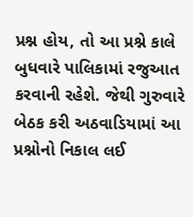પ્રશ્ન હોય, તો આ પ્રશ્ને કાલે બુધવારે પાલિકામાં રજુઆત કરવાની રહેશે. જેથી ગુરુવારે બેઠક કરી અઠવાડિયામાં આ પ્રશ્નોનો નિકાલ લઈ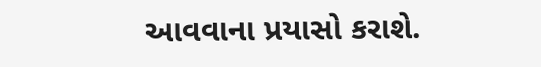આવવાના પ્રયાસો કરાશે.